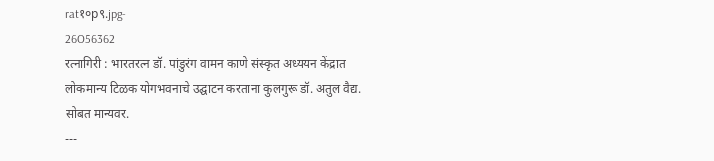rat१०p९.jpg-
26O56362
रत्नागिरी : भारतरत्न डॉ. पांडुरंग वामन काणे संस्कृत अध्ययन केंद्रात लोकमान्य टिळक योगभवनाचे उद्घाटन करताना कुलगुरू डॉ. अतुल वैद्य. सोबत मान्यवर.
---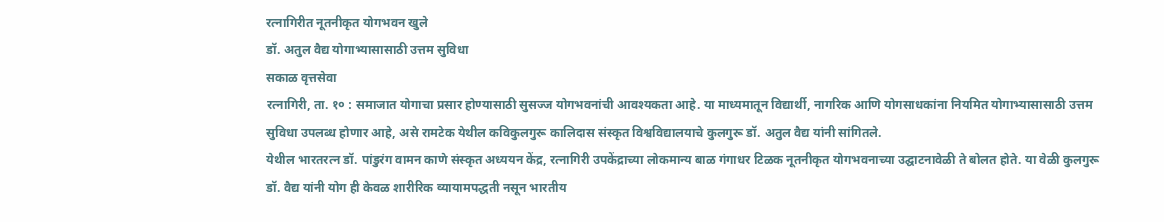रत्नागिरीत नूतनीकृत योगभवन खुले
डॉ. अतुल वैद्य योगाभ्यासासाठी उत्तम सुविधा
सकाळ वृत्तसेवा
रत्नागिरी, ता. १० : समाजात योगाचा प्रसार होण्यासाठी सुसज्ज योगभवनांची आवश्यकता आहे. या माध्यमातून विद्यार्थी, नागरिक आणि योगसाधकांना नियमित योगाभ्यासासाठी उत्तम सुविधा उपलब्ध होणार आहे, असे रामटेक येथील कविकुलगुरू कालिदास संस्कृत विश्वविद्यालयाचे कुलगुरू डॉ. अतुल वैद्य यांनी सांगितले.
येथील भारतरत्न डॉ. पांडुरंग वामन काणे संस्कृत अध्ययन केंद्र, रत्नागिरी उपकेंद्राच्या लोकमान्य बाळ गंगाधर टिळक नूतनीकृत योगभवनाच्या उद्घाटनावेळी ते बोलत होते. या वेळी कुलगुरू डॉ. वैद्य यांनी योग ही केवळ शारीरिक व्यायामपद्धती नसून भारतीय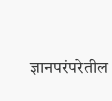ज्ञानपरंपरेतील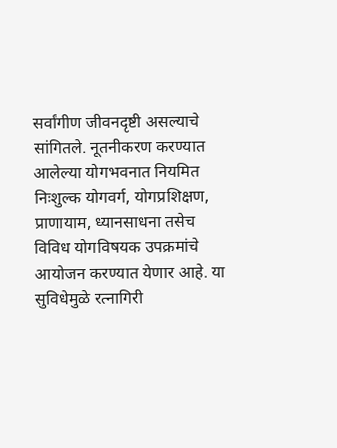सर्वांगीण जीवनदृष्टी असल्याचे सांगितले. नूतनीकरण करण्यात आलेल्या योगभवनात नियमित निःशुल्क योगवर्ग, योगप्रशिक्षण, प्राणायाम, ध्यानसाधना तसेच विविध योगविषयक उपक्रमांचे आयोजन करण्यात येणार आहे. या सुविधेमुळे रत्नागिरी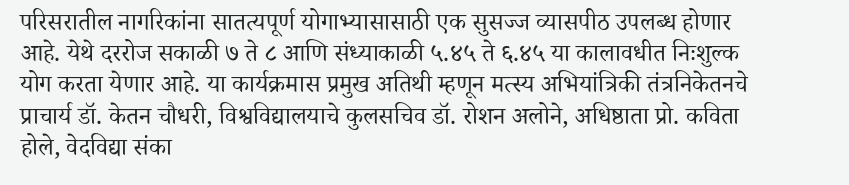परिसरातील नागरिकांना सातत्यपूर्ण योगाभ्यासासाठी एक सुसज्ज व्यासपीठ उपलब्ध होणार आहे. येथे दररोज सकाळी ७ ते ८ आणि संध्याकाळी ५.४५ ते ६.४५ या कालावधीत निःशुल्क योग करता येणार आहे. या कार्यक्रमास प्रमुख अतिथी म्हणून मत्स्य अभियांत्रिकी तंत्रनिकेतनचे प्राचार्य डॉ. केतन चौधरी, विश्वविद्यालयाचे कुलसचिव डॉ. रोशन अलोने, अधिष्ठाता प्रो. कविता होले, वेदविद्या संका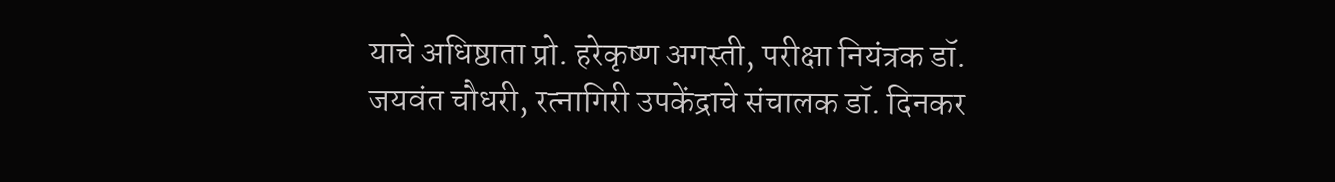याचे अधिष्ठाता प्रो. हरेकृष्ण अगस्ती, परीक्षा नियंत्रक डॉ. जयवंत चौधरी, रत्नागिरी उपकेंद्राचे संचालक डॉ. दिनकर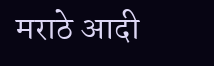मराठे आदी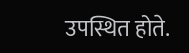उपस्थित होते.